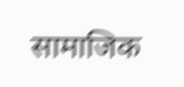सामाजिक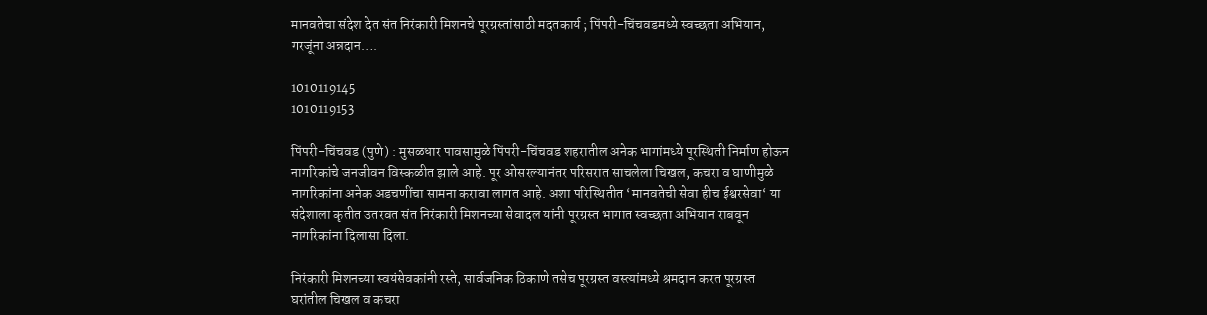मानवतेचा संदेश देत संत निरंकारी मिशनचे पूरग्रस्तांसाठी मदतकार्य ; पिंपरी-चिंचवडमध्ये स्वच्छता अभियान, गरजूंना अन्नदान….

1010119145
1010119153

पिंपरी-चिंचवड (पुणे) : मुसळधार पावसामुळे पिंपरी-चिंचवड शहरातील अनेक भागांमध्ये पूरस्थिती निर्माण होऊन नागरिकांचे जनजीवन विस्कळीत झाले आहे. पूर ओसरल्यानंतर परिसरात साचलेला चिखल, कचरा व घाणीमुळे नागरिकांना अनेक अडचणींचा सामना करावा लागत आहे. अशा परिस्थितीत ‘मानवतेची सेवा हीच ईश्वरसेवा‘ या संदेशाला कृतीत उतरवत संत निरंकारी मिशनच्या सेवादल यांनी पूरग्रस्त भागात स्वच्छता अभियान राबवून नागरिकांना दिलासा दिला.

निरंकारी मिशनच्या स्वयंसेवकांनी रस्ते, सार्वजनिक ठिकाणे तसेच पूरग्रस्त वस्त्यांमध्ये श्रमदान करत पूरग्रस्त घरांतील चिखल व कचरा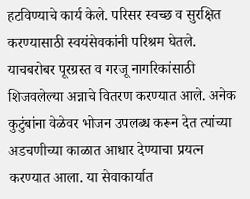हटविण्याचे कार्य केले. परिसर स्वच्छ व सुरक्षित करण्यासाठी स्वयंसेवकांनी परिश्रम घेतले. याचबरोबर पूरग्रस्त व गरजू नागरिकांसाठी शिजवलेल्या अन्नाचे वितरण करण्यात आले. अनेक कुटुंबांना वेळेवर भोजन उपलब्ध करून देत त्यांच्या अडचणीच्या काळात आधार देण्याचा प्रयत्न करण्यात आला. या सेवाकार्यात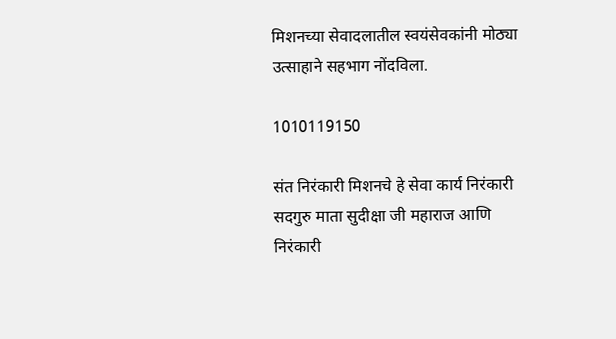मिशनच्या सेवादलातील स्वयंसेवकांनी मोठ्या उत्साहाने सहभाग नोंदविला.

1010119150

संत निरंकारी मिशनचे हे सेवा कार्य निरंकारी सदगुरु माता सुदीक्षा जी महाराज आणि निरंकारी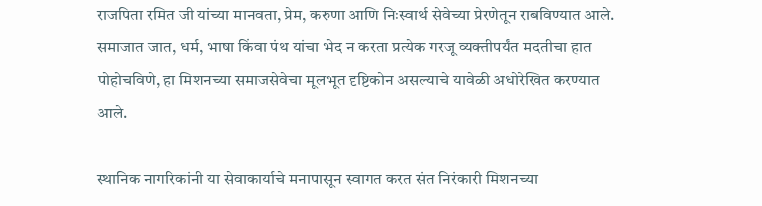राजपिता रमित जी यांच्या मानवता, प्रेम, करुणा आणि निःस्वार्थ सेवेच्या प्रेरणेतून राबविण्यात आले. समाजात जात, धर्म, भाषा किंवा पंथ यांचा भेद न करता प्रत्येक गरजू व्यक्तीपर्यंत मदतीचा हात पोहोचविणे, हा मिशनच्या समाजसेवेचा मूलभूत दृष्टिकोन असल्याचे यावेळी अधोरेखित करण्यात आले.

स्थानिक नागरिकांनी या सेवाकार्याचे मनापासून स्वागत करत संत निरंकारी मिशनच्या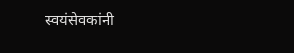स्वयंसेवकांनी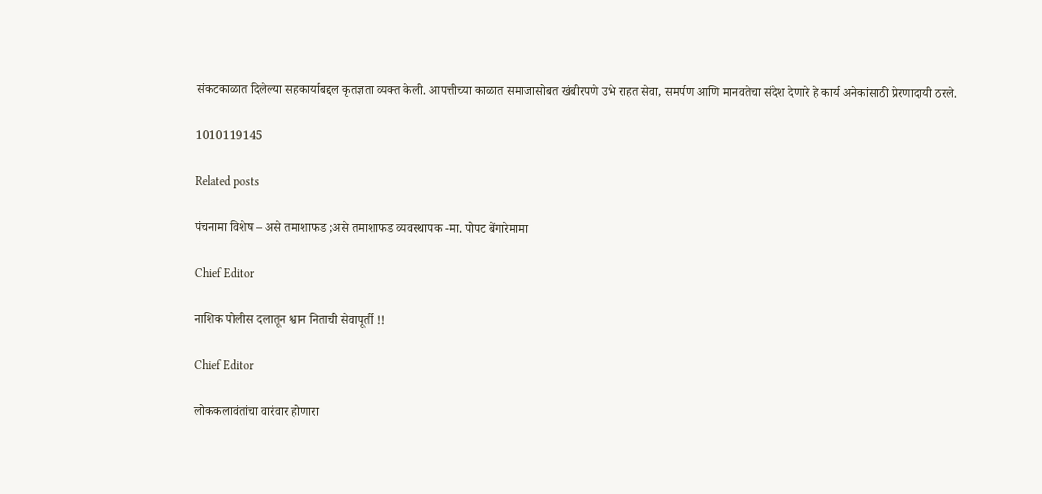संकटकाळात दिलेल्या सहकार्याबद्दल कृतज्ञता व्यक्त केली. आपत्तीच्या काळात समाजासोबत खंबीरपणे उभे राहत सेवा, समर्पण आणि मानवतेचा संदेश देणारे हे कार्य अनेकांसाठी प्रेरणादायी ठरले.

1010119145

Related posts

पंचनामा विशेष – असे तमाशाफड ;असे तमाशाफड व्यवस्थापक -मा. पोपट बेंगारेमामा

Chief Editor

नाशिक पोलीस दलातून श्वान निताची सेवापूर्ती !!

Chief Editor

लोककलावंतांचा वारंवार होणारा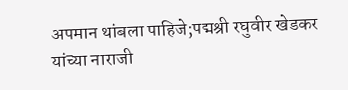अपमान थांबला पाहिजे;पद्मश्री रघुवीर खेडकर यांच्या नाराजी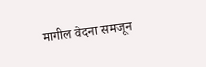मागील वेदना समजून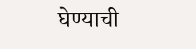घेण्याची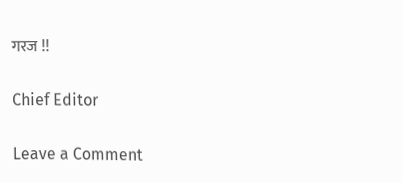गरज !!

Chief Editor

Leave a Comment